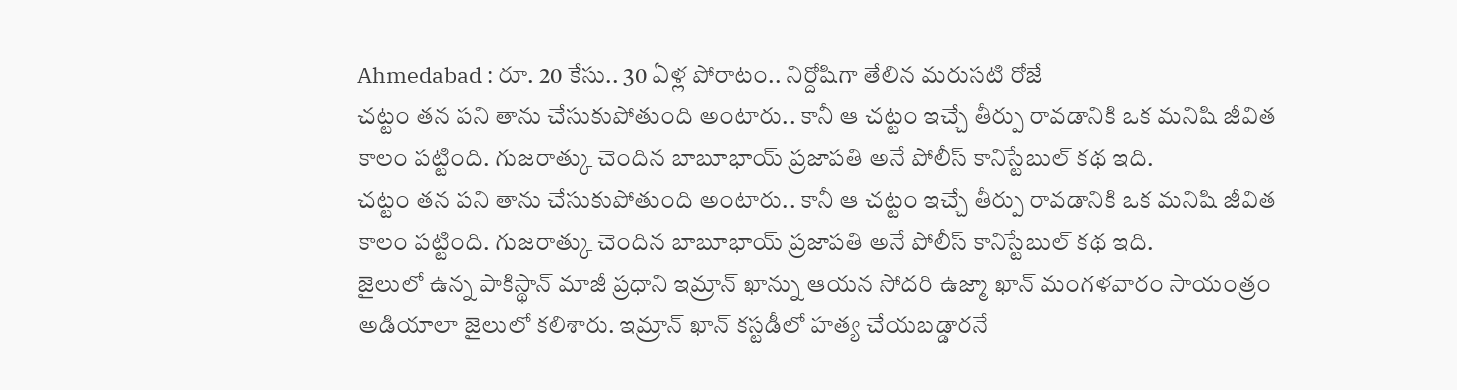Ahmedabad : రూ. 20 కేసు.. 30 ఏళ్ల పోరాటం.. నిర్దోషిగా తేలిన మరుసటి రోజే
చట్టం తన పని తాను చేసుకుపోతుంది అంటారు.. కానీ ఆ చట్టం ఇచ్చే తీర్పు రావడానికి ఒక మనిషి జీవిత కాలం పట్టింది. గుజరాత్కు చెందిన బాబూభాయ్ ప్రజాపతి అనే పోలీస్ కానిస్టేబుల్ కథ ఇది.
చట్టం తన పని తాను చేసుకుపోతుంది అంటారు.. కానీ ఆ చట్టం ఇచ్చే తీర్పు రావడానికి ఒక మనిషి జీవిత కాలం పట్టింది. గుజరాత్కు చెందిన బాబూభాయ్ ప్రజాపతి అనే పోలీస్ కానిస్టేబుల్ కథ ఇది.
జైలులో ఉన్న పాకిస్థాన్ మాజీ ప్రధాని ఇమ్రాన్ ఖాన్ను ఆయన సోదరి ఉజ్మా ఖాన్ మంగళవారం సాయంత్రం అడియాలా జైలులో కలిశారు. ఇమ్రాన్ ఖాన్ కస్టడీలో హత్య చేయబడ్డారనే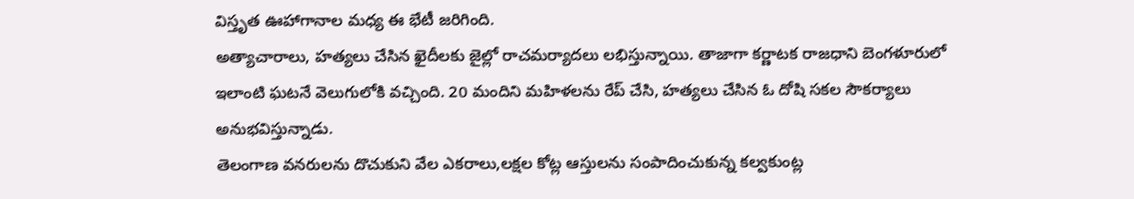విస్తృత ఊహాగానాల మధ్య ఈ భేటీ జరిగింది.
అత్యాచారాలు, హత్యలు చేసిన ఖైదీలకు జైల్లో రాచమర్యాదలు లభిస్తున్నాయి. తాజాగా కర్ణాటక రాజధాని బెంగళూరులో ఇలాంటి ఘటనే వెలుగులోకి వచ్చింది. 20 మందిని మహిళలను రేప్ చేసి, హత్యలు చేసిన ఓ దోషి సకల సౌకర్యాలు అనుభవిస్తున్నాడు.
తెలంగాణ వనరులను దొచుకుని వేల ఎకరాలు,లక్షల కోట్ల ఆస్తులను సంపాదించుకున్న కల్వకుంట్ల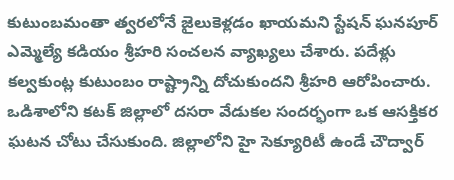కుటుంబమంతా త్వరలోనే జైలుకెళ్లడం ఖాయమని స్టేషన్ ఘనపూర్ ఎమ్మెల్యే కడియం శ్రీహరి సంచలన వ్యాఖ్యలు చేశారు. పదేళ్లు కల్వకుంట్ల కుటుంబం రాష్ట్రాన్ని దోచుకుందని శ్రీహరి ఆరోపించారు.
ఒడిశాలోని కటక్ జిల్లాలో దసరా వేడుకల సందర్భంగా ఒక ఆసక్తికర ఘటన చోటు చేసుకుంది. జిల్లాలోని హై సెక్యూరిటీ ఉండే చౌద్వార్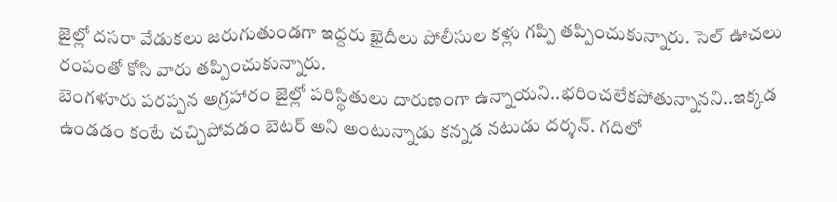జైల్లో దసరా వేడుకలు జరుగుతుండగా ఇద్దరు ఖైదీలు పోలీసుల కళ్లు గప్పి తప్పించుకున్నారు. సెల్ ఊచలు రంపంతో కోసి వారు తప్పించుకున్నారు.
బెంగళూరు పరప్పన అగ్రహారం జైల్లో పరిస్థితులు దారుణంగా ఉన్నాయని..భరించలేకపోతున్నానని..ఇక్కడ ఉండడం కంటే చచ్చిపోవడం బెటర్ అని అంటున్నాడు కన్నడ నటుడు దర్శన్. గదిలో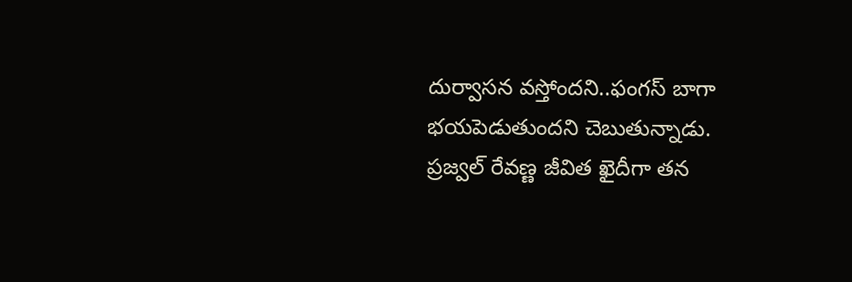దుర్వాసన వస్తోందని..ఫంగస్ బాగా భయపెడుతుందని చెబుతున్నాడు.
ప్రజ్వల్ రేవణ్ణ జీవిత ఖైదీగా తన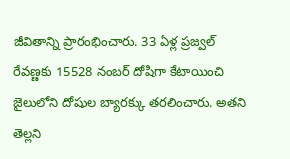జీవితాన్ని ప్రారంభించారు. 33 ఏళ్ల ప్రజ్వల్ రేవణ్ణకు 15528 నంబర్ దోషిగా కేటాయించి జైలులోని దోషుల బ్యారక్కు తరలించారు. అతని తెల్లని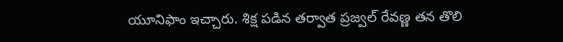యూనిఫాం ఇచ్చారు. శిక్ష పడిన తర్వాత ప్రజ్వల్ రేవణ్ణ తన తొలి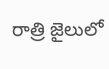రాత్రి జైలులో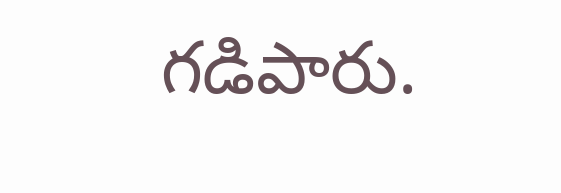గడిపారు.